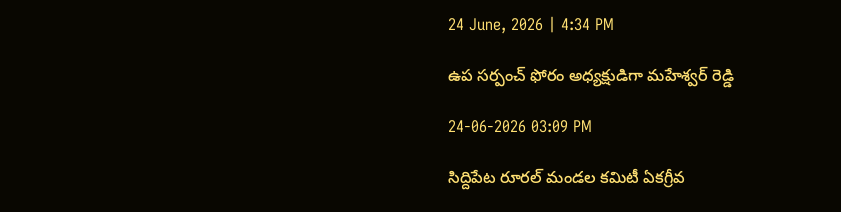24 June, 2026 | 4:34 PM

ఉప సర్పంచ్ ఫోరం అధ్యక్షుడిగా మహేశ్వర్ రెడ్డి

24-06-2026 03:09 PM

సిద్దిపేట రూరల్ మండల కమిటీ ఏకగ్రీవ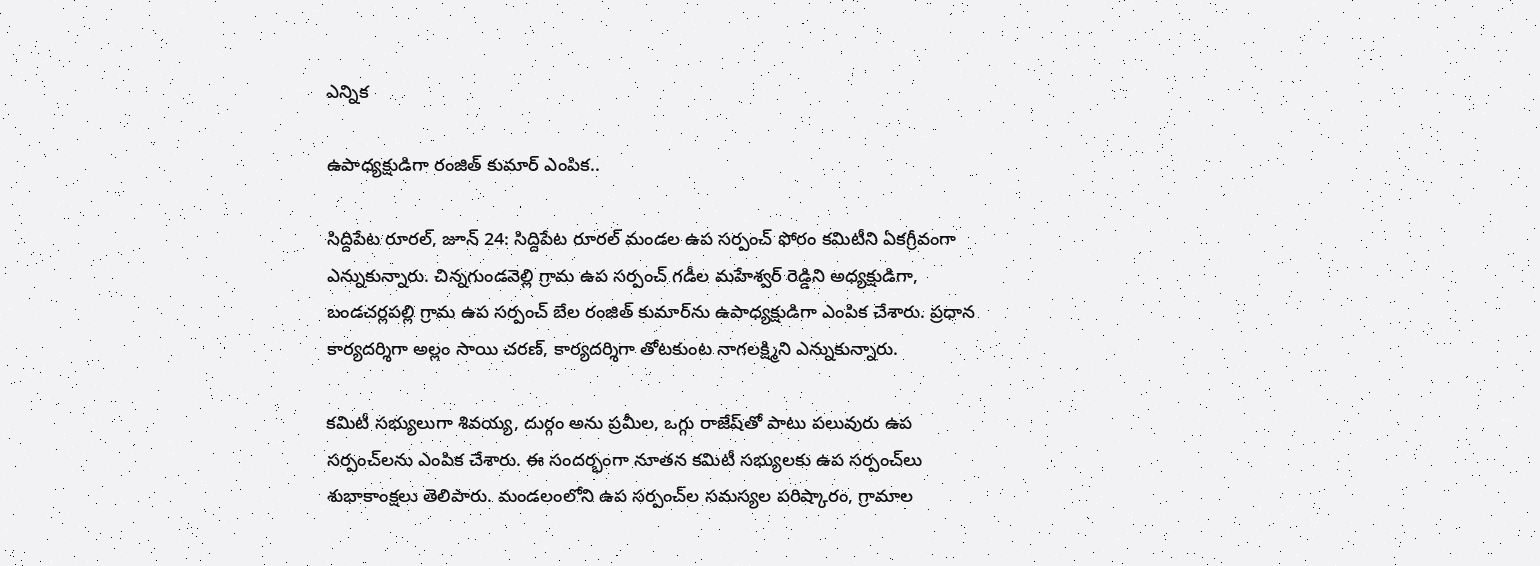ఎన్నిక

ఉపాధ్యక్షుడిగా రంజిత్ కుమార్ ఎంపిక..

సిద్దిపేట రూరల్, జూన్ 24: సిద్దిపేట రూరల్ మండల ఉప సర్పంచ్ ఫోరం కమిటీని ఏకగ్రీవంగా ఎన్నుకున్నారు. చిన్నగుండవెల్లి గ్రామ ఉప సర్పంచ్ గడీల మహేశ్వర్ రెడ్డిని అధ్యక్షుడిగా, బండచర్లపల్లి గ్రామ ఉప సర్పంచ్ బేల రంజిత్ కుమార్‌ను ఉపాధ్యక్షుడిగా ఎంపిక చేశారు. ప్రధాన కార్యదర్శిగా అల్లం సాయి చరణ్, కార్యదర్శిగా తోటకుంట నాగలక్ష్మిని ఎన్నుకున్నారు.

కమిటీ సభ్యులుగా శివయ్య, దుర్గం అను ప్రమీల, ఒగ్గు రాజేష్‌తో పాటు పలువురు ఉప సర్పంచ్‌లను ఎంపిక చేశారు. ఈ సందర్భంగా నూతన కమిటీ సభ్యులకు ఉప సర్పంచ్‌లు శుభాకాంక్షలు తెలిపారు. మండలంలోని ఉప సర్పంచ్‌ల సమస్యల పరిష్కారం, గ్రామాల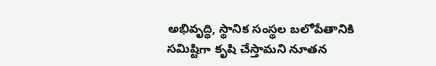అభివృద్ధి, స్థానిక సంస్థల బలోపేతానికి సమిష్టిగా కృషి చేస్తామని నూతన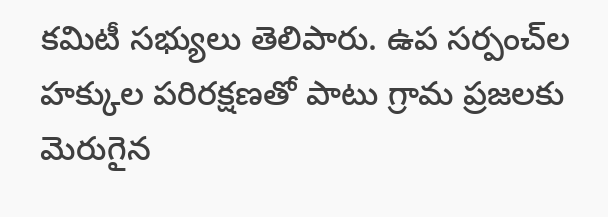కమిటీ సభ్యులు తెలిపారు. ఉప సర్పంచ్‌ల హక్కుల పరిరక్షణతో పాటు గ్రామ ప్రజలకు మెరుగైన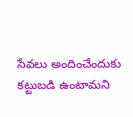సేవలు అందించేందుకు కట్టుబడి ఉంటామని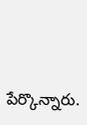పేర్కొన్నారు.